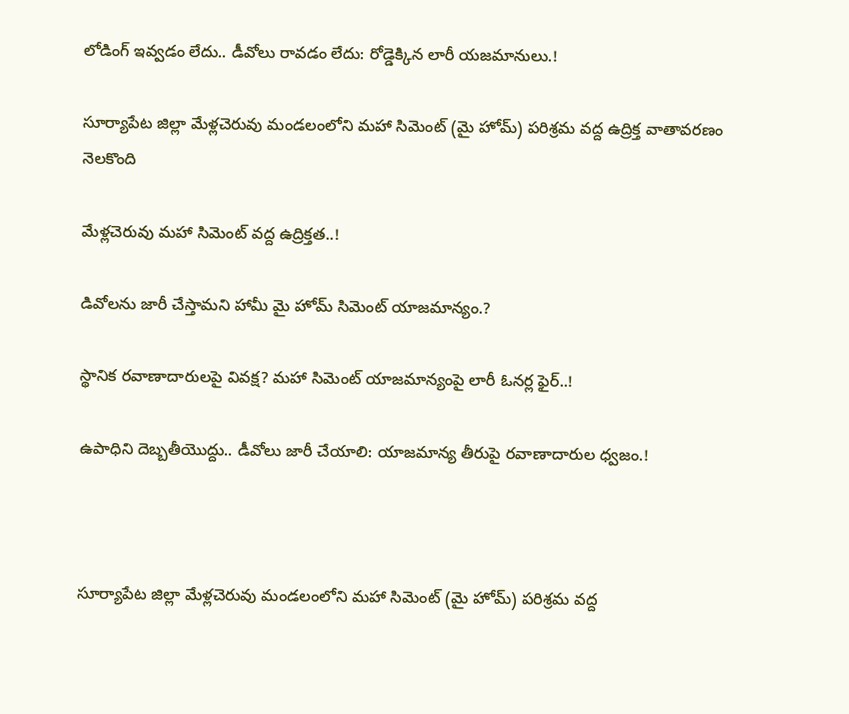లోడింగ్ ఇవ్వడం లేదు.. డీవోలు రావడం లేదు: రోడ్డెక్కిన లారీ యజమానులు.!

సూర్యాపేట జిల్లా మేళ్లచెరువు మండలంలోని మహా సిమెంట్ (మై హోమ్) పరిశ్రమ వద్ద ఉద్రిక్త వాతావరణం నెలకొంది

మేళ్లచెరువు మహా సిమెంట్ వద్ద ఉద్రిక్తత..!

డివోలను జారీ చేస్తామని హామీ మై హోమ్ సిమెంట్ యాజమాన్యం.?

స్థానిక రవాణాదారులపై వివక్ష? మహా సిమెంట్ యాజమాన్యంపై లారీ ఓనర్ల ఫైర్..!

ఉపాధిని దెబ్బతీయొద్దు.. డీవోలు జారీ చేయాలి: యాజమాన్య తీరుపై రవాణాదారుల ధ్వజం.!



సూర్యాపేట జిల్లా మేళ్లచెరువు మండలంలోని మహా సిమెంట్ (మై హోమ్) పరిశ్రమ వద్ద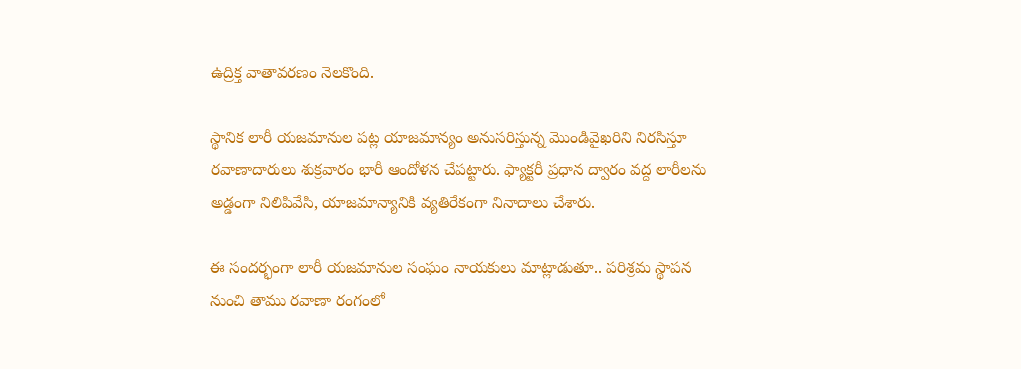ఉద్రిక్త వాతావరణం నెలకొంది.

స్థానిక లారీ యజమానుల పట్ల యాజమాన్యం అనుసరిస్తున్న మొండివైఖరిని నిరసిస్తూ రవాణాదారులు శుక్రవారం భారీ ఆందోళన చేపట్టారు. ఫ్యాక్టరీ ప్రధాన ద్వారం వద్ద లారీలను అడ్డంగా నిలిపివేసి, యాజమాన్యానికి వ్యతిరేకంగా నినాదాలు చేశారు.

ఈ సందర్భంగా లారీ యజమానుల సంఘం నాయకులు మాట్లాడుతూ.. పరిశ్రమ స్థాపన నుంచి తాము రవాణా రంగంలో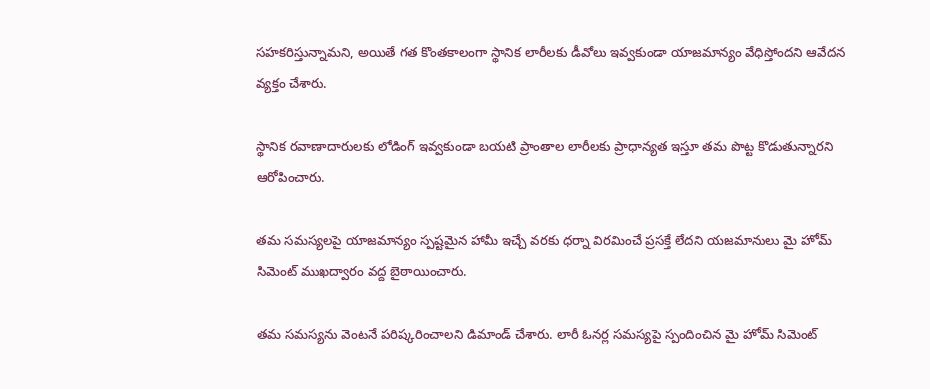సహకరిస్తున్నామని, అయితే గత కొంతకాలంగా స్థానిక లారీలకు డీవోలు ఇవ్వకుండా యాజమాన్యం వేధిస్తోందని ఆవేదన వ్యక్తం చేశారు.

స్థానిక రవాణాదారులకు లోడింగ్ ఇవ్వకుండా బయటి ప్రాంతాల లారీలకు ప్రాధాన్యత ఇస్తూ తమ పొట్ట కొడుతున్నారని ఆరోపించారు.

తమ సమస్యలపై యాజమాన్యం స్పష్టమైన హామీ ఇచ్చే వరకు ధర్నా విరమించే ప్రసక్తే లేదని యజమానులు మై హోమ్ సిమెంట్ ముఖద్వారం వద్ద బైఠాయించారు.

తమ సమస్యను వెంటనే పరిష్కరించాలని డిమాండ్ చేశారు. లారీ ఓనర్ల సమస్యపై స్పందించిన మై హోమ్ సిమెంట్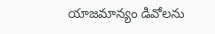యాజమాన్యం డివోలను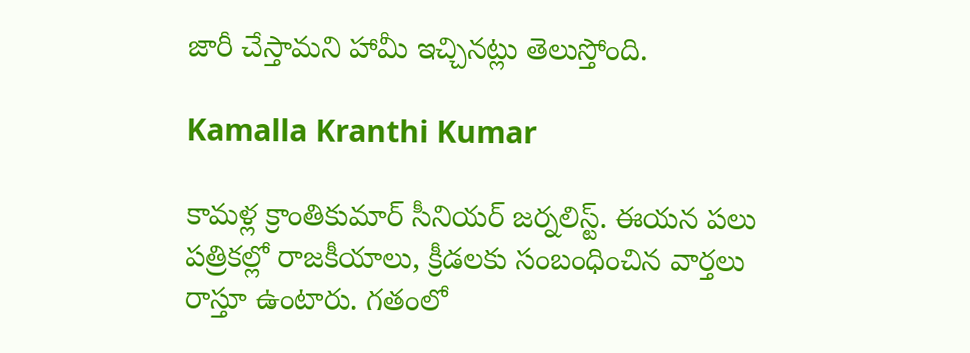జారీ చేస్తామని హామీ ఇచ్చినట్లు తెలుస్తోంది.

Kamalla Kranthi Kumar

కామళ్ల క్రాంతికుమార్ సీనియర్ జర్నలిస్ట్. ఈయన పలు పత్రికల్లో రాజకీయాలు, క్రీడలకు సంబంధించిన వార్తలు రాస్తూ ఉంటారు. గతంలో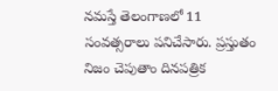నమస్తే తెలంగాణలో 11 సంవత్సరాలు పనిచేసారు. ప్రస్తుతం నిజం చెపుతాం దినపత్రిక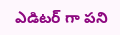ఎడిటర్ గా పని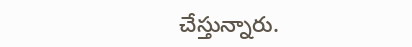చేస్తున్నారు.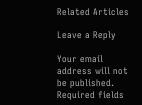Related Articles

Leave a Reply

Your email address will not be published. Required fields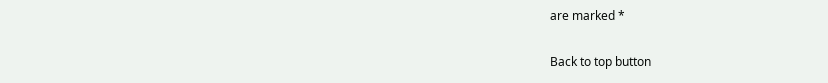are marked *

Back to top button